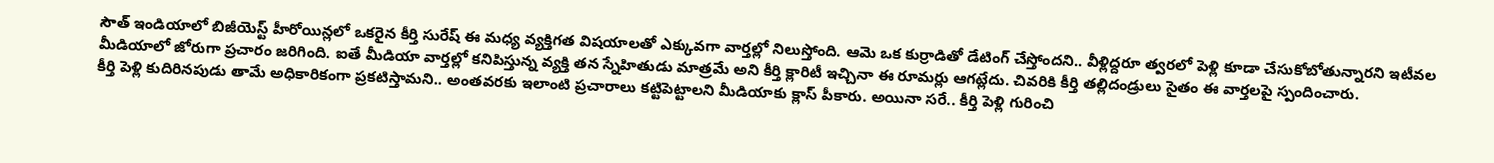సౌత్ ఇండియాలో బిజీయెస్ట్ హీరోయిన్లలో ఒకరైన కీర్తి సురేష్ ఈ మధ్య వ్యక్తిగత విషయాలతో ఎక్కువగా వార్తల్లో నిలుస్తోంది. ఆమె ఒక కుర్రాడితో డేటింగ్ చేస్తోందని.. వీళ్లిద్దరూ త్వరలో పెళ్లి కూడా చేసుకోబోతున్నారని ఇటీవల మీడియాలో జోరుగా ప్రచారం జరిగింది. ఐతే మీడియా వార్తల్లో కనిపిస్తున్న వ్యక్తి తన స్నేహితుడు మాత్రమే అని కీర్తి క్లారిటీ ఇచ్చినా ఈ రూమర్లు ఆగట్లేదు. చివరికి కీర్తి తల్లిదండ్రులు సైతం ఈ వార్తలపై స్పందించారు.
కీర్తి పెళ్లి కుదిరినపుడు తామే అధికారికంగా ప్రకటిస్తామని.. అంతవరకు ఇలాంటి ప్రచారాలు కట్టిపెట్టాలని మీడియాకు క్లాస్ పీకారు. అయినా సరే.. కీర్తి పెళ్లి గురించి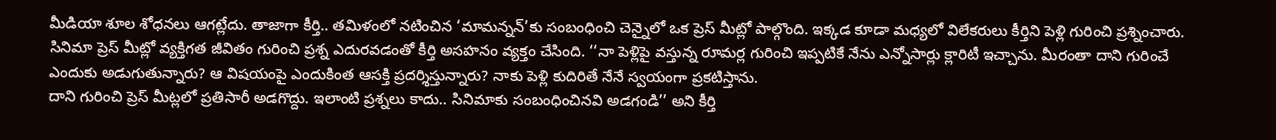మీడియా శూల శోధనలు ఆగట్లేదు. తాజాగా కీర్తి.. తమిళంలో నటించిన ‘మామన్నన్’కు సంబంధించి చెన్నైలో ఒక ప్రెస్ మీట్లో పాల్గొంది. ఇక్కడ కూడా మధ్యలో విలేకరులు కీర్తిని పెళ్లి గురించి ప్రశ్నించారు.
సినిమా ప్రెస్ మీట్లో వ్యక్తిగత జీవితం గురించి ప్రశ్న ఎదురవడంతో కీర్తి అసహనం వ్యక్తం చేసింది. ‘‘నా పెళ్లిపై వస్తున్న రూమర్ల గురించి ఇప్పటికే నేను ఎన్నోసార్లు క్లారిటీ ఇచ్చాను. మీరంతా దాని గురించే ఎందుకు అడుగుతున్నారు? ఆ విషయంపై ఎందుకింత ఆసక్తి ప్రదర్శిస్తున్నారు? నాకు పెళ్లి కుదిరితే నేనే స్వయంగా ప్రకటిస్తాను.
దాని గురించి ప్రెస్ మీట్లలో ప్రతిసారీ అడగొద్దు. ఇలాంటి ప్రశ్నలు కాదు.. సినిమాకు సంబంధించినవి అడగండి’’ అని కీర్తి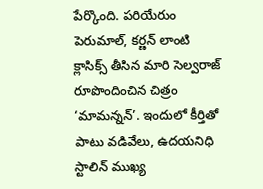పేర్కొంది. పరియేరుం పెరుమాల్, కర్ణన్ లాంటి క్లాసిక్స్ తీసిన మారి సెల్వరాజ్ రూపొందించిన చిత్రం ‘మామన్నన్’. ఇందులో కీర్తితో పాటు వడివేలు, ఉదయనిధి స్టాలిన్ ముఖ్య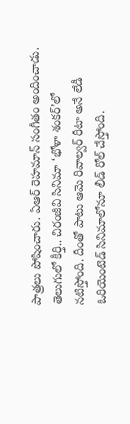పాత్రలు పోషించారు. ఏఆర్ రెహమాన్ సంగీతం అందించాడు. తెలుగులో కీర్తి.. చిరంజీవి సినిమా ‘భోళా శంకర్’లో నటిస్తోంది. దీంతో పాటు ఆమె రివాల్వర్ రీటా అనే లేడీ ఓరియెంటెడ్ సినిమాలోనూ లీడ్ రోల్ చేస్తోంది.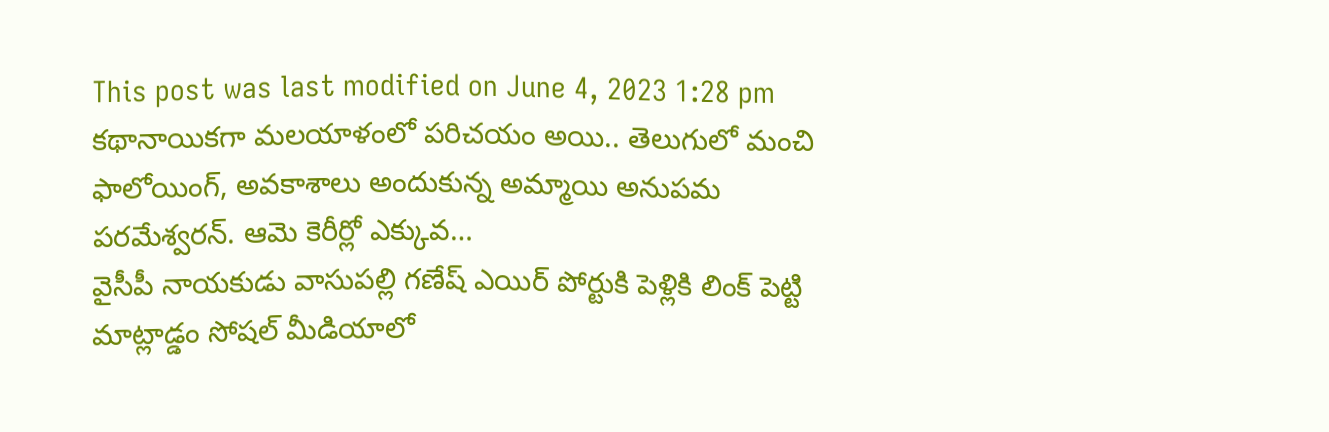This post was last modified on June 4, 2023 1:28 pm
కథానాయికగా మలయాళంలో పరిచయం అయి.. తెలుగులో మంచి ఫాలోయింగ్, అవకాశాలు అందుకున్న అమ్మాయి అనుపమ పరమేశ్వరన్. ఆమె కెరీర్లో ఎక్కువ…
వైసీపీ నాయకుడు వాసుపల్లి గణేష్ ఎయిర్ పోర్టుకి పెళ్లికి లింక్ పెట్టి మాట్లాడ్డం సోషల్ మీడియాలో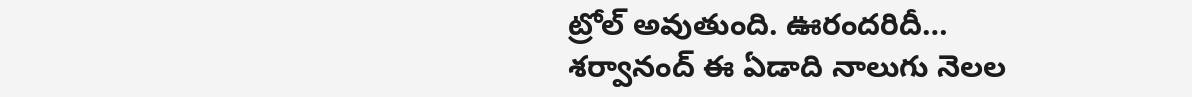ట్రోల్ అవుతుంది. ఊరందరిదీ…
శర్వానంద్ ఈ ఏడాది నాలుగు నెలల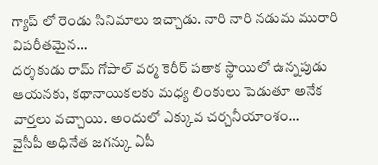గ్యాప్ లో రెండు సినిమాలు ఇచ్చాడు. నారి నారి నడుమ మురారి విపరీతమైన…
దర్శకుడు రామ్ గోపాల్ వర్మ కెరీర్ పతాక స్థాయిలో ఉన్నపుడు ఆయనకు, కథానాయికలకు మధ్య లింకులు పెడుతూ అనేక వార్తలు వచ్చాయి. అందులో ఎక్కువ చర్చనీయాంశం…
వైసీపీ అధినేత జగన్కు ఏపీ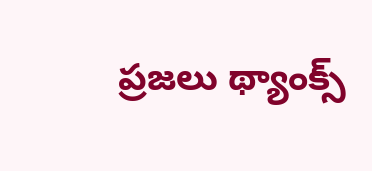ప్రజలు థ్యాంక్స్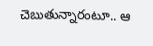చెబుతున్నారంటూ.. ఆ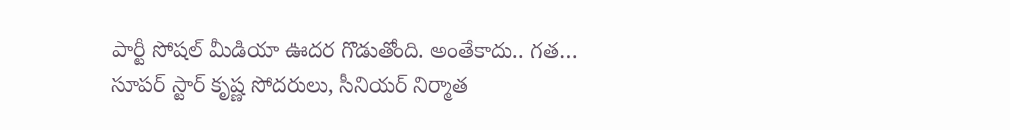పార్టీ సోషల్ మీడియా ఊదర గొడుతోంది. అంతేకాదు.. గత…
సూపర్ స్టార్ కృష్ణ సోదరులు, సీనియర్ నిర్మాత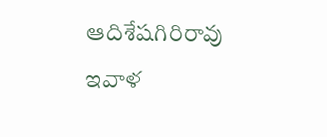ఆదిశేషగిరిరావు ఇవాళ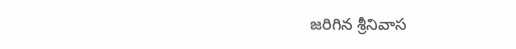జరిగిన శ్రీనివాస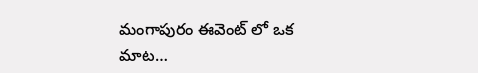మంగాపురం ఈవెంట్ లో ఒక మాట…